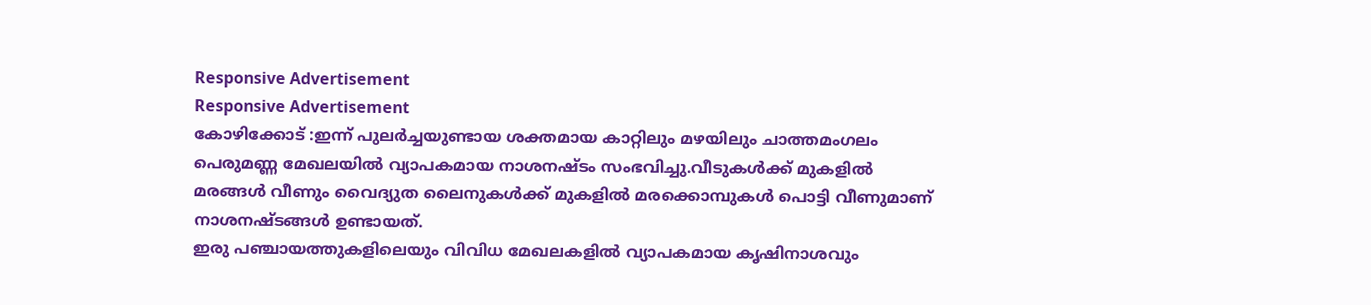Responsive Advertisement
Responsive Advertisement
കോഴിക്കോട് :ഇന്ന് പുലർച്ചയുണ്ടായ ശക്തമായ കാറ്റിലും മഴയിലും ചാത്തമംഗലം പെരുമണ്ണ മേഖലയിൽ വ്യാപകമായ നാശനഷ്ടം സംഭവിച്ചു.വീടുകൾക്ക് മുകളിൽ മരങ്ങൾ വീണും വൈദ്യുത ലൈനുകൾക്ക് മുകളിൽ മരക്കൊമ്പുകൾ പൊട്ടി വീണുമാണ്
നാശനഷ്ടങ്ങൾ ഉണ്ടായത്.
ഇരു പഞ്ചായത്തുകളിലെയും വിവിധ മേഖലകളിൽ വ്യാപകമായ കൃഷിനാശവും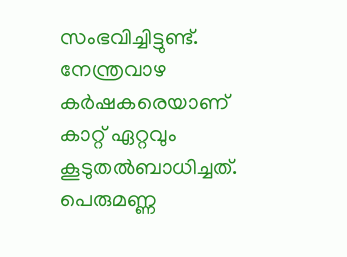സംഭവിച്ചിട്ടുണ്ട്.
നേന്ത്രവാഴ കർഷകരെയാണ് കാറ്റ് ഏറ്റവും കൂടുതൽബാധിച്ചത്.
പെരുമണ്ണ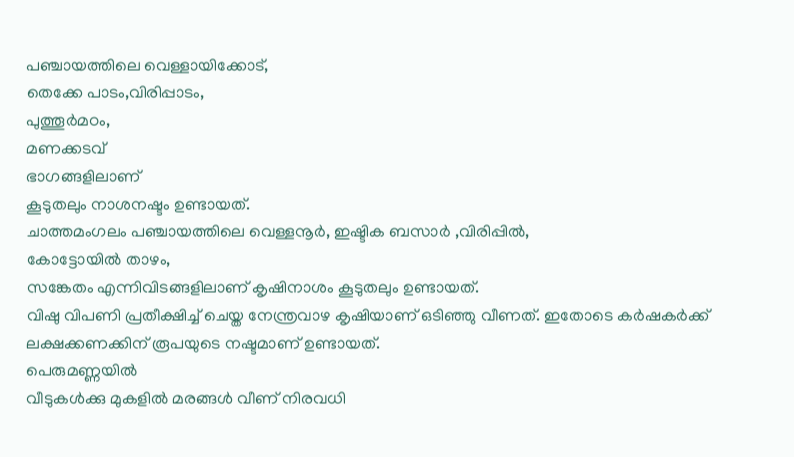പഞ്ചായത്തിലെ വെള്ളായിക്കോട്,
തെക്കേ പാടം,വിരിപ്പാടം,
പുത്തൂർമഠം,
മണക്കടവ്
ഭാഗങ്ങളിലാണ്
കൂടുതലും നാശനഷ്ടം ഉണ്ടായത്.
ചാത്തമംഗലം പഞ്ചായത്തിലെ വെള്ളനൂർ, ഇഷ്ടിക ബസാർ ,വിരിപ്പിൽ,
കോട്ടോയിൽ താഴം,
സങ്കേതം എന്നിവിടങ്ങളിലാണ് കൃഷിനാശം കൂടുതലും ഉണ്ടായത്.
വിഷു വിപണി പ്രതീക്ഷിച്ച് ചെയ്ത നേന്ത്രവാഴ കൃഷിയാണ് ഒടിഞ്ഞു വീണത്. ഇതോടെ കർഷകർക്ക് ലക്ഷക്കണക്കിന് രൂപയുടെ നഷ്ടമാണ് ഉണ്ടായത്.
പെരുമണ്ണയിൽ
വീടുകൾക്കു മുകളിൽ മരങ്ങൾ വീണ് നിരവധി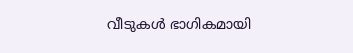വീടുകൾ ഭാഗികമായി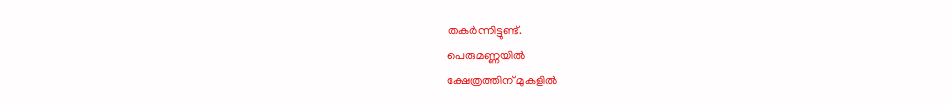തകർന്നിട്ടുണ്ട്.
പെരുമണ്ണയിൽ
ക്ഷേത്രത്തിന് മുകളിൽ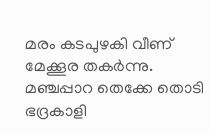മരം കടപുഴകി വീണ് മേക്കൂര തകർന്നു.
മഞ്ചപ്പാറ തെക്കേ തൊടി ഭദ്രകാളി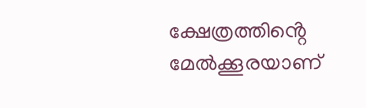ക്ഷേത്രത്തിൻ്റെ മേൽക്കൂരയാണ്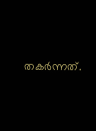തകർന്നത്.